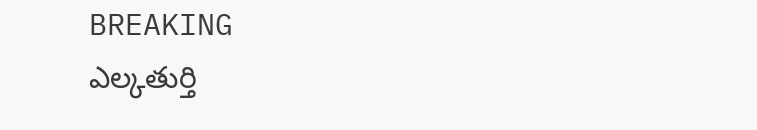BREAKING
ఎల్కతుర్తి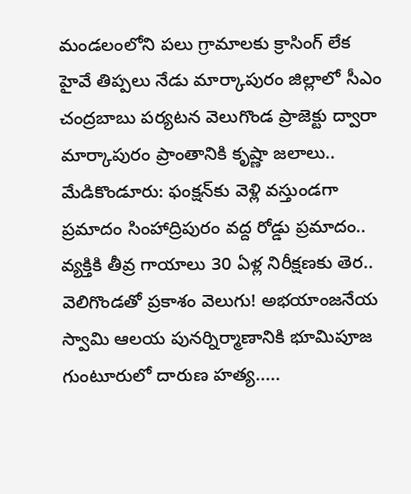మండలంలోని పలు గ్రామాలకు క్రాసింగ్ లేక హైవే తిప్పలు నేడు మార్కాపురం జిల్లాలో సీఎం చంద్రబాబు పర్యటన వెలుగొండ ప్రాజెక్టు ద్వారా మార్కాపురం ప్రాంతానికి కృష్ణా జలాలు.. మేడికొండూరు: ఫంక్షన్‌కు వెళ్లి వస్తుండగా ప్రమాదం సింహాద్రిపురం వద్ద రోడ్డు ప్రమాదం.. వ్యక్తికి తీవ్ర గాయాలు 30 ఏళ్ల నిరీక్షణకు తెర.. వెలిగొండతో ప్రకాశం వెలుగు! అభయాంజనేయ స్వామి ఆలయ పునర్నిర్మాణానికి భూమిపూజ గుంటూరులో దారుణ హత్య.....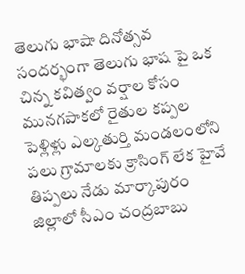తెలుగు భాషా దినోత్సవ సందర్భంగా తెలుగు భాష పై ఒక చిన్న కవిత్వం వర్షాల కోసం మునగపాకలో రైతుల కప్పల పెళ్లిళ్లు ఎల్కతుర్తి మండలంలోని పలు గ్రామాలకు క్రాసింగ్ లేక హైవే తిప్పలు నేడు మార్కాపురం జిల్లాలో సీఎం చంద్రబాబు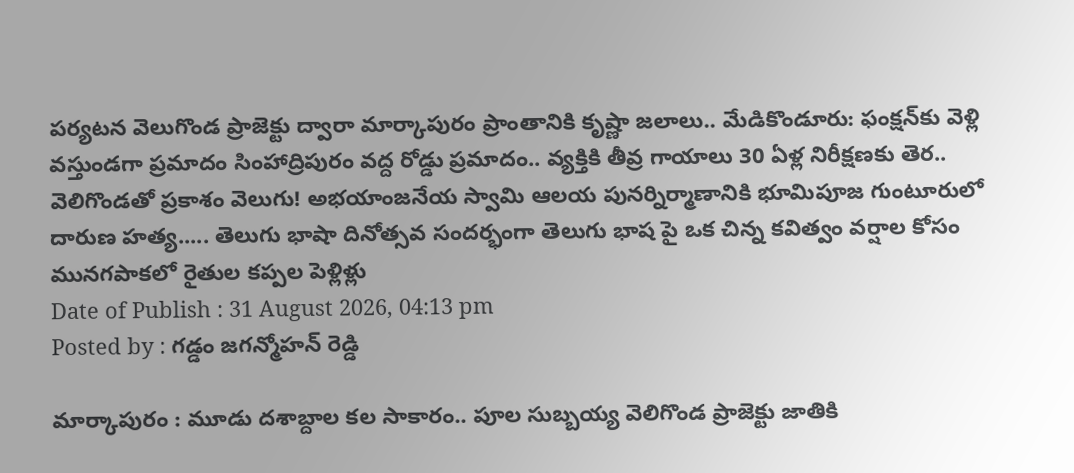పర్యటన వెలుగొండ ప్రాజెక్టు ద్వారా మార్కాపురం ప్రాంతానికి కృష్ణా జలాలు.. మేడికొండూరు: ఫంక్షన్‌కు వెళ్లి వస్తుండగా ప్రమాదం సింహాద్రిపురం వద్ద రోడ్డు ప్రమాదం.. వ్యక్తికి తీవ్ర గాయాలు 30 ఏళ్ల నిరీక్షణకు తెర.. వెలిగొండతో ప్రకాశం వెలుగు! అభయాంజనేయ స్వామి ఆలయ పునర్నిర్మాణానికి భూమిపూజ గుంటూరులో దారుణ హత్య..... తెలుగు భాషా దినోత్సవ సందర్భంగా తెలుగు భాష పై ఒక చిన్న కవిత్వం వర్షాల కోసం మునగపాకలో రైతుల కప్పల పెళ్లిళ్లు
Date of Publish : 31 August 2026, 04:13 pm
Posted by : గడ్డం జగన్మోహన్ రెడ్డి

మార్కాపురం : మూడు దశాబ్దాల కల సాకారం.. పూల సుబ్బయ్య వెలిగొండ ప్రాజెక్టు జాతికి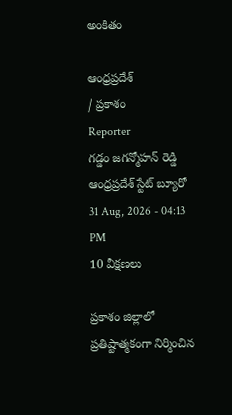అంకితం

ఆంధ్రప్రదేశ్
/ ప్రకాశం
Reporter
గడ్డం జగన్మోహన్ రెడ్డి ఆంధ్రప్రదేశ్ స్టేట్ బ్యూరో
31 Aug, 2026 - 04:13 PM
10 వీక్షణలు

ప్రకాశం జిల్లాలో ప్రతిష్టాత్మకంగా నిర్మించిన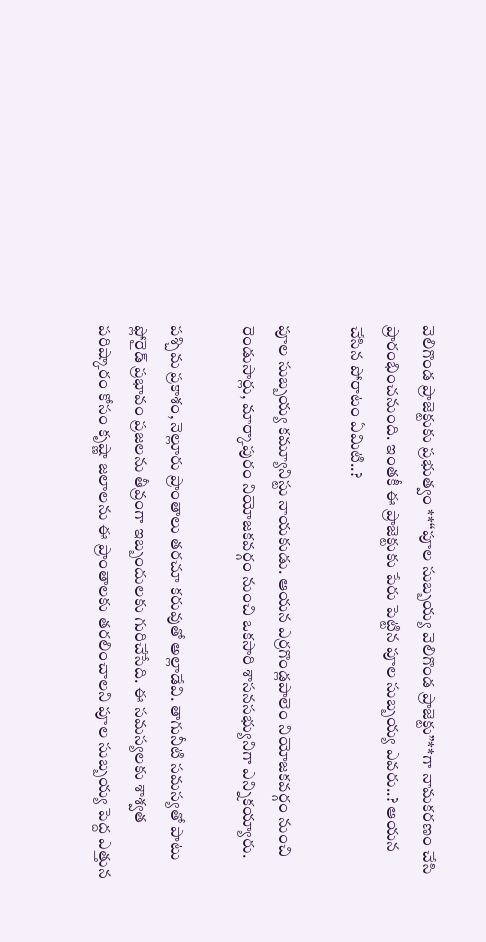వెలిగొండ ప్రాజెక్టుకు ప్రభుత్వం **“పూల సుబ్బయ్య వెలిగొండ ప్రాజెక్టు”**గా నామకరణం చేసి ప్రారంభించనుంది. ఇంతకీ ఈ ప్రాజెక్టుకు పేరు పెట్టిన పూల సుబ్బయ్య ఎవరు..? ఆయన చేసిన పోరాటం ఏమిటి..?

పూల సుబ్బయ్య కమ్యూనిస్టు నాయకుడు. ఆయన ఎర్రగొండ్లపాలెం నియోజకవర్గం నుంచి రెండుసార్లు, మార్కాపురం నియోజకవర్గం నుంచి ఒకసారి శాసనసభ్యునిగా ఎన్నికయ్యారు.

పశ్చిమ ప్రకాశం, నెల్లూరు ప్రాంతాలు తరచూ కరువుతో అల్లాడేవి. తాగునీటి సమస్యతో పాటు ఫ్లోరైడ్ ప్రభావం ప్రజలను తీవ్రంగా ఇబ్బందులకు గురిచేసేది. ఈ సమస్యలకు శాశ్వత పరిష్కారం కోసం కృష్ణా జలాలను ఈ ప్రాంతాలకు తరలించాలని పూల సుబ్బయ్య పెద్ద ఎత్తున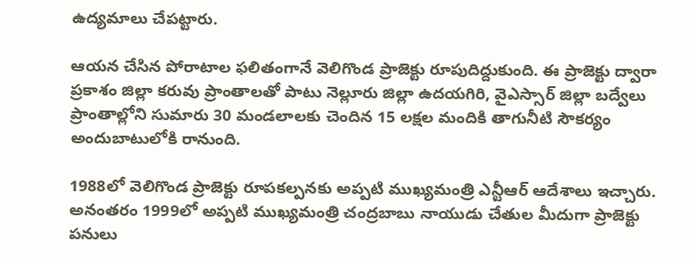ఉద్యమాలు చేపట్టారు.

ఆయన చేసిన పోరాటాల ఫలితంగానే వెలిగొండ ప్రాజెక్టు రూపుదిద్దుకుంది. ఈ ప్రాజెక్టు ద్వారా ప్రకాశం జిల్లా కరువు ప్రాంతాలతో పాటు నెల్లూరు జిల్లా ఉదయగిరి, వైఎస్సార్ జిల్లా బద్వేలు ప్రాంతాల్లోని సుమారు 30 మండలాలకు చెందిన 15 లక్షల మందికి తాగునీటి సౌకర్యం అందుబాటులోకి రానుంది.

1988లో వెలిగొండ ప్రాజెక్టు రూపకల్పనకు అప్పటి ముఖ్యమంత్రి ఎన్టీఆర్ ఆదేశాలు ఇచ్చారు. అనంతరం 1999లో అప్పటి ముఖ్యమంత్రి చంద్రబాబు నాయుడు చేతుల మీదుగా ప్రాజెక్టు పనులు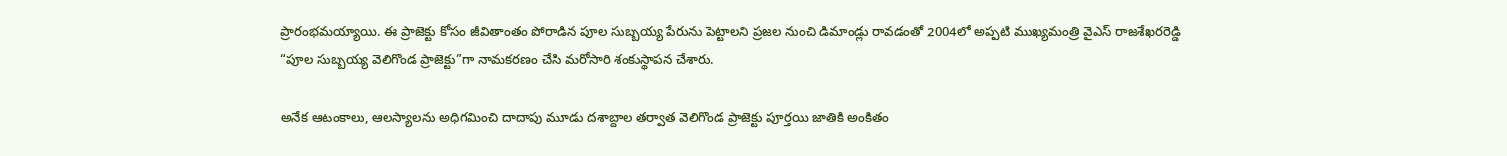ప్రారంభమయ్యాయి. ఈ ప్రాజెక్టు కోసం జీవితాంతం పోరాడిన పూల సుబ్బయ్య పేరును పెట్టాలని ప్రజల నుంచి డిమాండ్లు రావడంతో 2004లో అప్పటి ముఖ్యమంత్రి వైఎస్ రాజశేఖరరెడ్డి “పూల సుబ్బయ్య వెలిగొండ ప్రాజెక్టు”గా నామకరణం చేసి మరోసారి శంకుస్థాపన చేశారు.

అనేక ఆటంకాలు, ఆలస్యాలను అధిగమించి దాదాపు మూడు దశాబ్దాల తర్వాత వెలిగొండ ప్రాజెక్టు పూర్తయి జాతికి అంకితం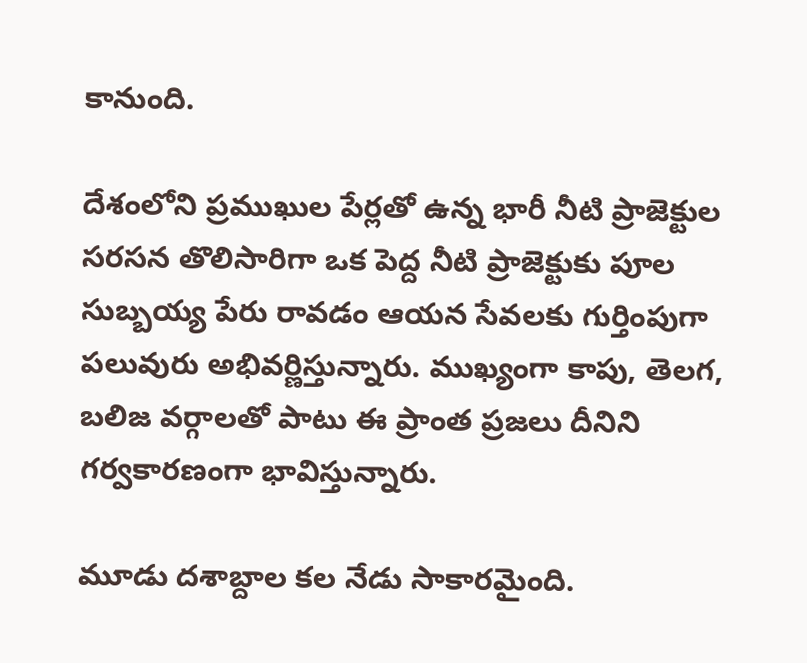కానుంది.

దేశంలోని ప్రముఖుల పేర్లతో ఉన్న భారీ నీటి ప్రాజెక్టుల సరసన తొలిసారిగా ఒక పెద్ద నీటి ప్రాజెక్టుకు పూల సుబ్బయ్య పేరు రావడం ఆయన సేవలకు గుర్తింపుగా పలువురు అభివర్ణిస్తున్నారు. ముఖ్యంగా కాపు, తెలగ, బలిజ వర్గాలతో పాటు ఈ ప్రాంత ప్రజలు దీనిని గర్వకారణంగా భావిస్తున్నారు.

మూడు దశాబ్దాల కల నేడు సాకారమైంది.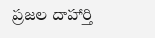ప్రజల దాహార్తి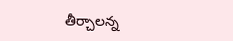తీర్చాలన్న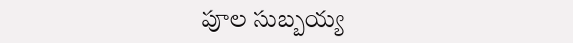పూల సుబ్బయ్య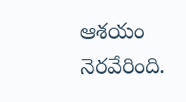ఆశయం నెరవేరింది.